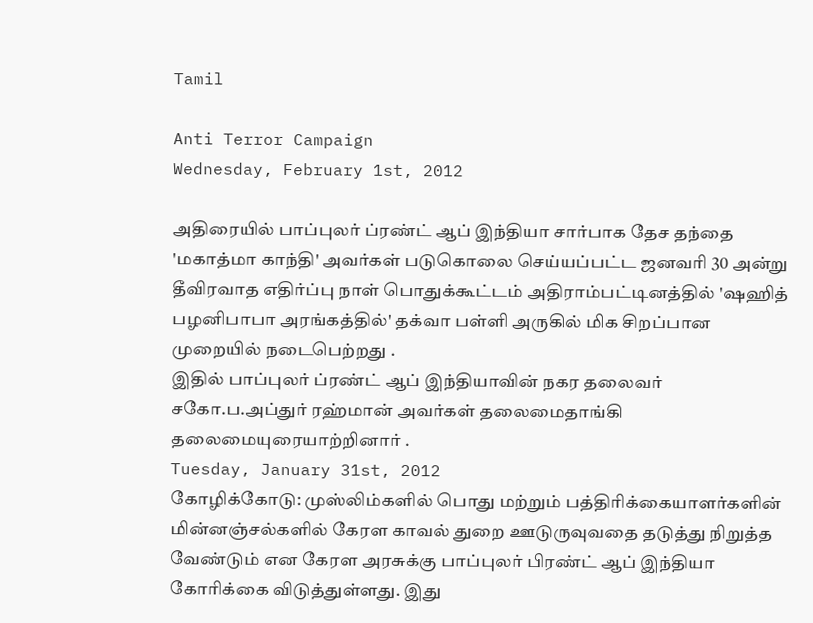Tamil

Anti Terror Campaign
Wednesday, February 1st, 2012

அதிரையில் பாப்புலர் ப்ரண்ட் ஆப் இந்தியா சார்பாக தேச தந்தை 'மகாத்மா காந்தி' அவர்கள் படுகொலை செய்யப்பட்ட ஜனவரி 30 அன்று தீவிரவாத எதிர்ப்பு நாள் பொதுக்கூட்டம் அதிராம்பட்டினத்தில் 'ஷஹித் பழனிபாபா அரங்கத்தில்' தக்வா பள்ளி அருகில் மிக சிறப்பான முறையில் நடைபெற்றது .
இதில் பாப்புலர் ப்ரண்ட் ஆப் இந்தியாவின் நகர தலைவர் சகோ.ப.அப்துர் ரஹ்மான் அவர்கள் தலைமைதாங்கி தலைமையுரையாற்றினார் .
Tuesday, January 31st, 2012
கோழிக்கோடு: முஸ்லிம்களில் பொது மற்றும் பத்திரிக்கையாளர்களின் மின்னஞ்சல்களில் கேரள காவல் துறை ஊடுருவுவதை தடுத்து நிறுத்த வேண்டும் என கேரள அரசுக்கு பாப்புலர் பிரண்ட் ஆப் இந்தியா கோரிக்கை விடுத்துள்ளது. இது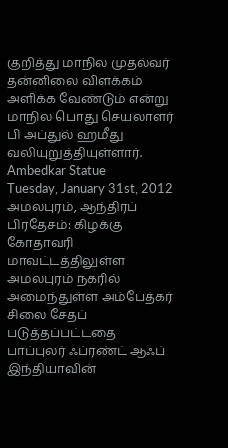குறித்து மாநில முதல்வர் தன்னிலை விளக்கம் அளிக்க வேண்டும் என்று மாநில பொது செயலாளர் பி அப்துல் ஹமீது வலியுறுத்தியுள்ளார்.
Ambedkar Statue
Tuesday, January 31st, 2012
அமலபுரம், ஆந்திரப் பிரதேசம்: கிழக்கு கோதாவரி மாவட்டத்திலுள்ள அமலபுரம் நகரில் அமைந்துள்ள அம்பேத்கர் சிலை சேதப் படுத்தப்பட்டதை பாப்புலர் ஃப்ரண்ட் ஆஃப் இந்தியாவின்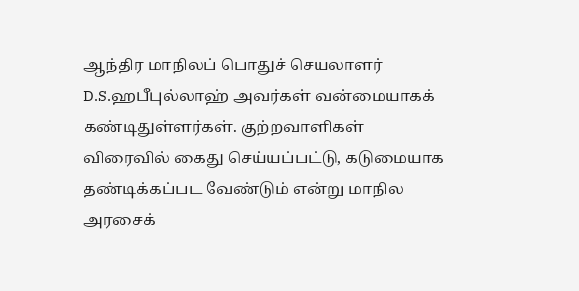ஆந்திர மாநிலப் பொதுச் செயலாளர் D.S.ஹபீபுல்லாஹ் அவர்கள் வன்மையாகக் கண்டிதுள்ளர்கள். குற்றவாளிகள் விரைவில் கைது செய்யப்பட்டு, கடுமையாக தண்டிக்கப்பட வேண்டும் என்று மாநில அரசைக்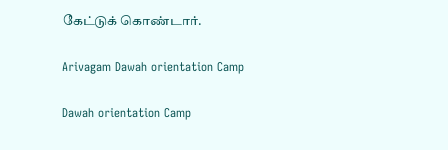கேட்டுக் கொண்டார்.

Arivagam Dawah orientation Camp

Dawah orientation Camp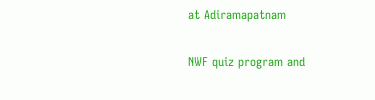at Adiramapatnam

NWF quiz program and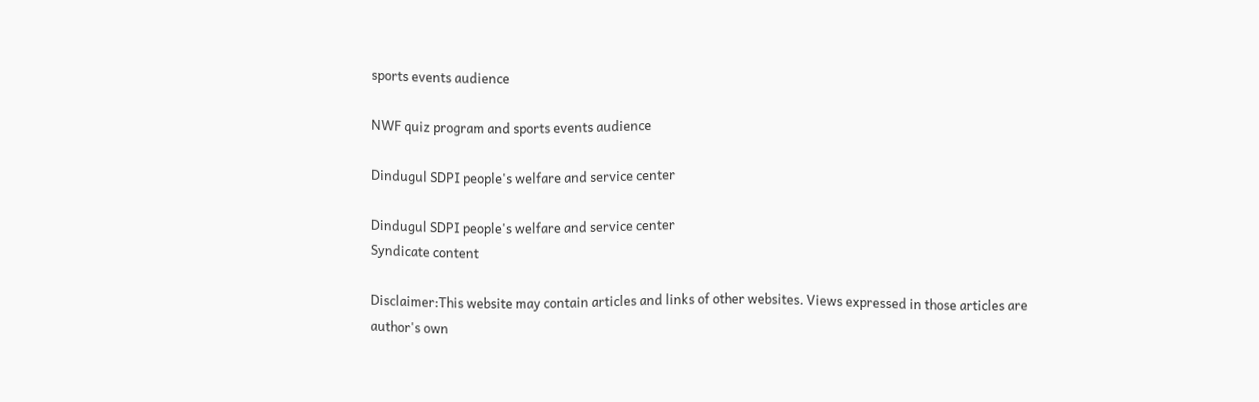sports events audience

NWF quiz program and sports events audience

Dindugul SDPI people's welfare and service center

Dindugul SDPI people's welfare and service center
Syndicate content

Disclaimer:This website may contain articles and links of other websites. Views expressed in those articles are author's own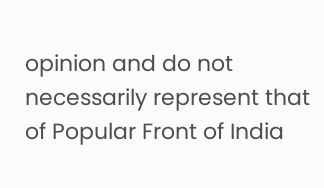opinion and do not necessarily represent that of Popular Front of India